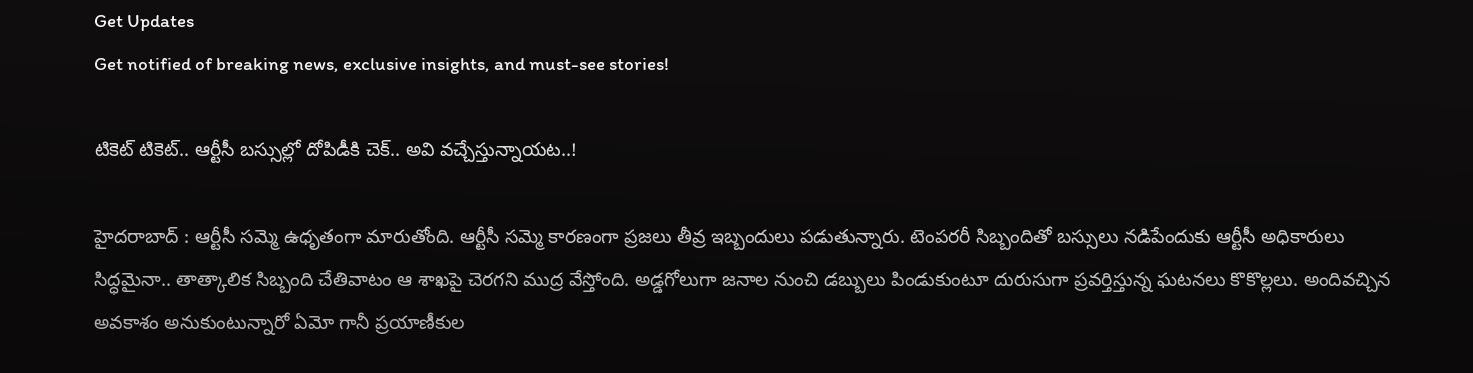Get Updates
Get notified of breaking news, exclusive insights, and must-see stories!

టికెట్ టికెట్.. ఆర్టీసీ బస్సుల్లో దోపిడీకి చెక్.. అవి వచ్చేస్తున్నాయట..!

హైదరాబాద్ : ఆర్టీసీ సమ్మె ఉధృతంగా మారుతోంది. ఆర్టీసీ సమ్మె కారణంగా ప్రజలు తీవ్ర ఇబ్బందులు పడుతున్నారు. టెంపరరీ సిబ్బందితో బస్సులు నడిపేందుకు ఆర్టీసీ అధికారులు సిద్ధమైనా.. తాత్కాలిక సిబ్బంది చేతివాటం ఆ శాఖపై చెరగని ముద్ర వేస్తోంది. అడ్డగోలుగా జనాల నుంచి డబ్బులు పిండుకుంటూ దురుసుగా ప్రవర్తిస్తున్న ఘటనలు కొకొల్లలు. అందివచ్చిన అవకాశం అనుకుంటున్నారో ఏమో గానీ ప్రయాణీకుల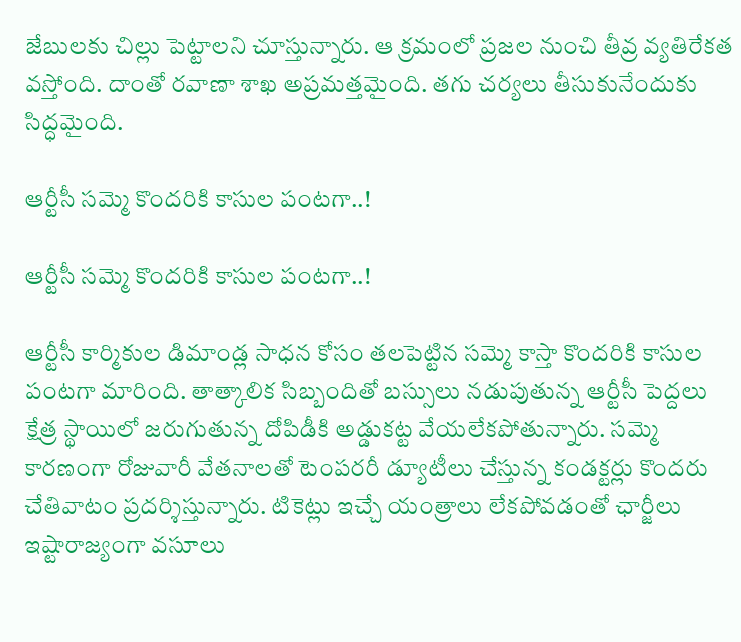జేబులకు చిల్లు పెట్టాలని చూస్తున్నారు. ఆ క్రమంలో ప్రజల నుంచి తీవ్ర వ్యతిరేకత వస్తోంది. దాంతో రవాణా శాఖ అప్రమత్తమైంది. తగు చర్యలు తీసుకునేందుకు సిద్ధమైంది.

ఆర్టీసీ సమ్మె కొందరికి కాసుల పంటగా..!

ఆర్టీసీ సమ్మె కొందరికి కాసుల పంటగా..!

ఆర్టీసీ కార్మికుల డిమాండ్ల సాధన కోసం తలపెట్టిన సమ్మె కాస్తా కొందరికి కాసుల పంటగా మారింది. తాత్కాలిక సిబ్బందితో బస్సులు నడుపుతున్న ఆర్టీసీ పెద్దలు క్షేత్ర స్థాయిలో జరుగుతున్న దోపిడీకి అడ్డుకట్ట వేయలేకపోతున్నారు. సమ్మె కారణంగా రోజువారీ వేతనాలతో టెంపరరీ డ్యూటీలు చేస్తున్న కండక్టర్లు కొందరు చేతివాటం ప్రదర్శిస్తున్నారు. టికెట్లు ఇచ్చే యంత్రాలు లేకపోవడంతో ఛార్జీలు ఇష్టారాజ్యంగా వసూలు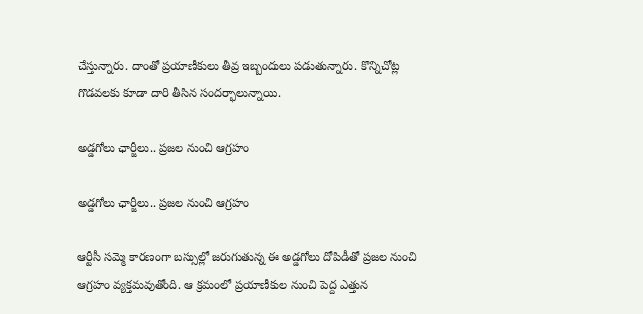చేస్తున్నారు. దాంతో ప్రయాణీకులు తీవ్ర ఇబ్బందులు పడుతున్నారు. కొన్నిచోట్ల గొడవలకు కూడా దారి తీసిన సందర్భాలున్నాయి.

అడ్డగోలు ఛార్జీలు.. ప్రజల నుంచి ఆగ్రహం

అడ్డగోలు ఛార్జీలు.. ప్రజల నుంచి ఆగ్రహం

ఆర్టీసీ సమ్మె కారణంగా బస్సుల్లో జరుగుతున్న ఈ అడ్డగోలు దోపిడీతో ప్రజల నుంచి ఆగ్రహం వ్యక్తమవుతోంది. ఆ క్రమంలో ప్రయాణీకుల నుంచి పెద్ద ఎత్తున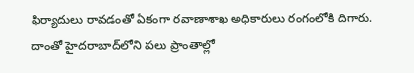ఫిర్యాదులు రావడంతో ఏకంగా రవాణాశాఖ అధికారులు రంగంలోకి దిగారు. దాంతో హైదరాబాద్‌లోని పలు ప్రాంతాల్లో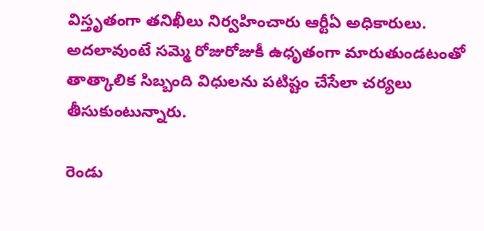విస్తృతంగా తనిఖీలు నిర్వహించారు ఆర్టీఏ అధికారులు. అదలావుంటే సమ్మె రోజురోజుకీ ఉధృతంగా మారుతుండటంతో తాత్కాలిక సిబ్బంది విధులను పటిష్టం చేసేలా చర్యలు తీసుకుంటున్నారు.

రెండు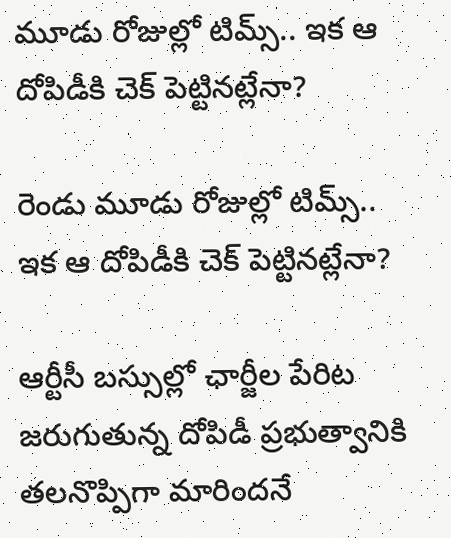మూడు రోజుల్లో టిమ్స్.. ఇక ఆ దోపిడీకి చెక్ పెట్టినట్లేనా?

రెండు మూడు రోజుల్లో టిమ్స్.. ఇక ఆ దోపిడీకి చెక్ పెట్టినట్లేనా?

ఆర్టీసీ బస్సుల్లో ఛార్జీల పేరిట జరుగుతున్న దోపిడీ ప్రభుత్వానికి తలనొప్పిగా మారిందనే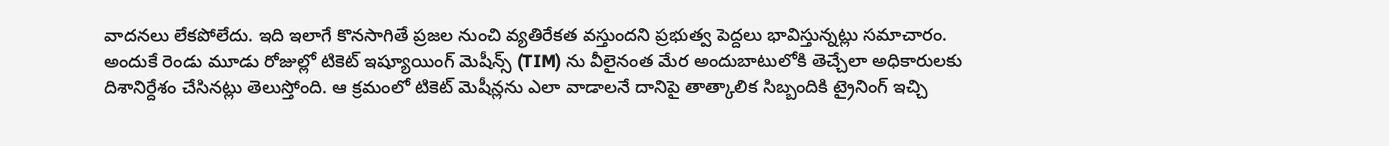వాదనలు లేకపోలేదు. ఇది ఇలాగే కొనసాగితే ప్రజల నుంచి వ్యతిరేకత వస్తుందని ప్రభుత్వ పెద్దలు భావిస్తున్నట్లు సమాచారం. అందుకే రెండు మూడు రోజుల్లో టికెట్ ఇష్యూయింగ్ మెషీన్స్ (TIM) ను వీలైనంత మేర అందుబాటులోకి తెచ్చేలా అధికారులకు దిశానిర్దేశం చేసినట్లు తెలుస్తోంది. ఆ క్రమంలో టికెట్ మెషీన్లను ఎలా వాడాలనే దానిపై తాత్కాలిక సిబ్బందికి ట్రైనింగ్ ఇచ్చి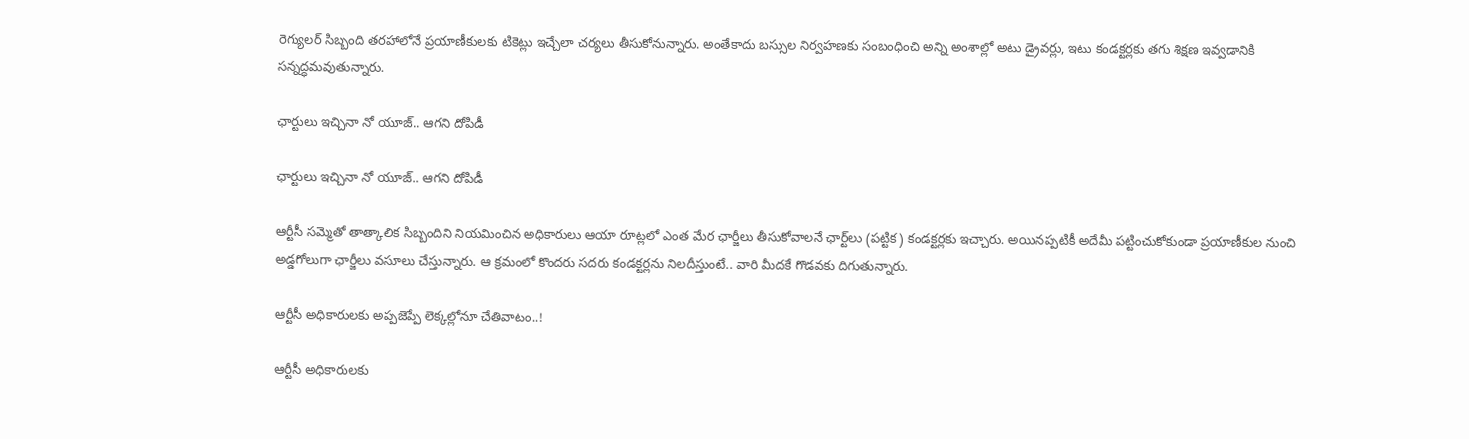రెగ్యులర్ సిబ్బంది తరహాలోనే ప్రయాణీకులకు టికెట్లు ఇచ్చేలా చర్యలు తీసుకోనున్నారు. అంతేకాదు బస్సుల నిర్వహణకు సంబంధించి అన్ని అంశాల్లో అటు డ్రైవర్లు, ఇటు కండక్టర్లకు తగు శిక్షణ ఇవ్వడానికి సన్నద్ధమవుతున్నారు.

ఛార్టులు ఇచ్చినా నో యూజ్.. ఆగని దోపిడీ

ఛార్టులు ఇచ్చినా నో యూజ్.. ఆగని దోపిడీ

ఆర్టీసీ సమ్మెతో తాత్కాలిక సిబ్బందిని నియమించిన అధికారులు ఆయా రూట్లలో ఎంత మేర ఛార్జీలు తీసుకోవాలనే ఛార్ట్‌లు (పట్టిక) కండక్టర్లకు ఇచ్చారు. అయినప్పటికీ అదేమీ పట్టించుకోకుండా ప్రయాణీకుల నుంచి అడ్డగోలుగా ఛార్జీలు వసూలు చేస్తున్నారు. ఆ క్రమంలో కొందరు సదరు కండక్టర్లను నిలదీస్తుంటే.. వారి మీదకే గొడవకు దిగుతున్నారు.

ఆర్టీసీ అధికారులకు అప్పజెప్పే లెక్కల్లోనూ చేతివాటం..!

ఆర్టీసీ అధికారులకు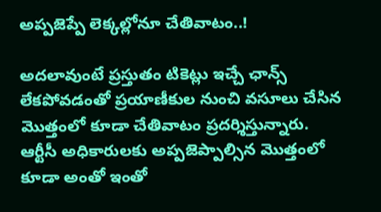అప్పజెప్పే లెక్కల్లోనూ చేతివాటం..!

అదలావుంటే ప్రస్తుతం టికెట్లు ఇచ్చే ఛాన్స్ లేకపోవడంతో ప్రయాణీకుల నుంచి వసూలు చేసిన మొత్తంలో కూడా చేతివాటం ప్రదర్శిస్తున్నారు. ఆర్టీసీ అధికారులకు అప్పజెప్పాల్సిన మొత్తంలో కూడా అంతో ఇంతో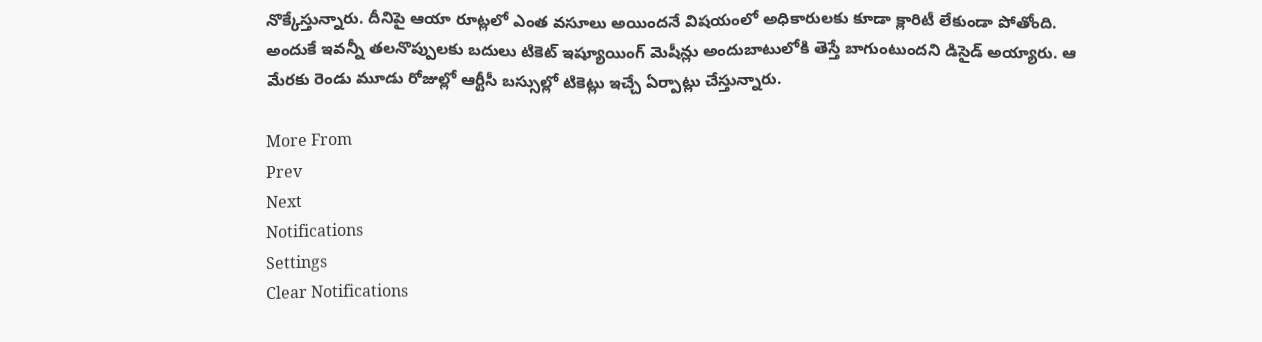నొక్కేస్తున్నారు. దీనిపై ఆయా రూట్లలో ఎంత వసూలు అయిందనే విషయంలో అధికారులకు కూడా క్లారిటీ లేకుండా పోతోంది. అందుకే ఇవన్నీ తలనొప్పులకు బదులు టికెట్ ఇష్యూయింగ్ మెషీన్లు అందుబాటులోకి తెస్తే బాగుంటుందని డిసైడ్ అయ్యారు. ఆ మేరకు రెండు మూడు రోజుల్లో ఆర్టీసీ బస్సుల్లో టికెట్లు ఇచ్చే ఏర్పాట్లు చేస్తున్నారు.

More From
Prev
Next
Notifications
Settings
Clear Notifications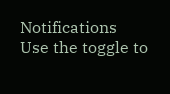Notifications
Use the toggle to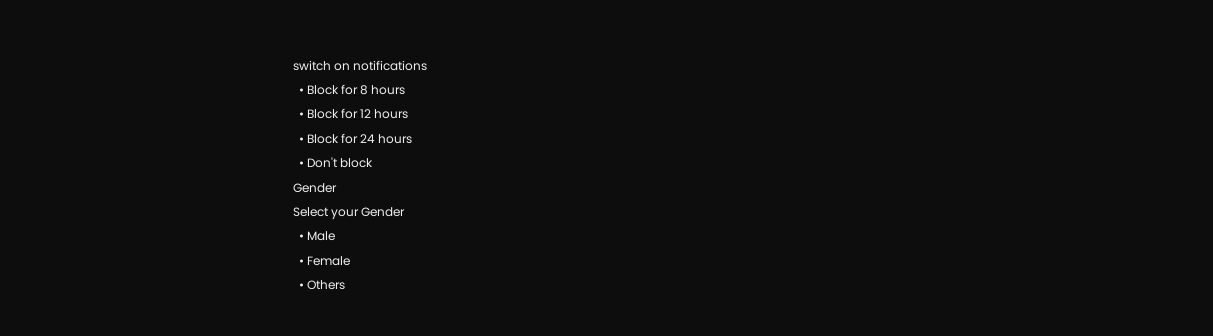switch on notifications
  • Block for 8 hours
  • Block for 12 hours
  • Block for 24 hours
  • Don't block
Gender
Select your Gender
  • Male
  • Female
  • Others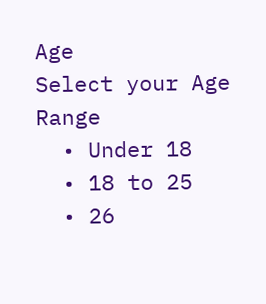Age
Select your Age Range
  • Under 18
  • 18 to 25
  • 26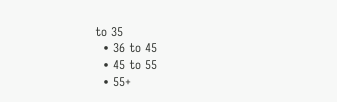to 35
  • 36 to 45
  • 45 to 55
  • 55+